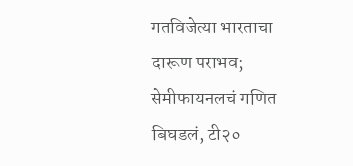गतविजेत्या भारताचा दारूण पराभव; सेमीफायनलचं गणित बिघडलं, टी२०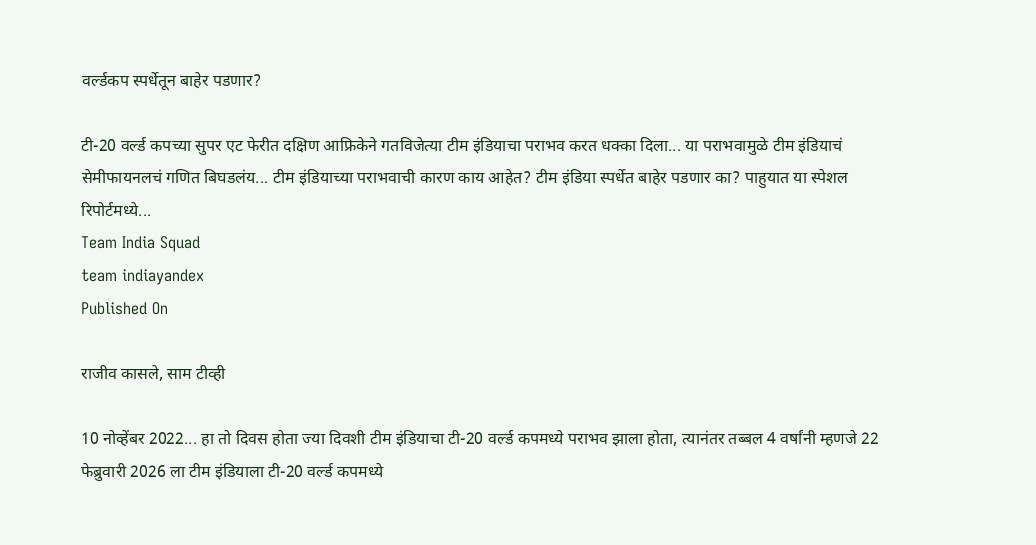वर्ल्डकप स्पर्धेतून बाहेर पडणार?

टी-20 वर्ल्ड कपच्या सुपर एट फेरीत दक्षिण आफ्रिकेने गतविजेत्या टीम इंडियाचा पराभव करत धक्का दिला... या पराभवामुळे टीम इंडियाचं सेमीफायनलचं गणित बिघडलंय... टीम इंडियाच्या पराभवाची कारण काय आहेत? टीम इंडिया स्पर्धेत बाहेर पडणार का? पाहुयात या स्पेशल रिपोर्टमध्ये...
Team India Squad
team indiayandex
Published On

राजीव कासले, साम टीव्ही

10 नोव्हेंबर 2022... हा तो दिवस होता ज्या दिवशी टीम इंडियाचा टी-20 वर्ल्ड कपमध्ये पराभव झाला होता, त्यानंतर तब्बल 4 वर्षांनी म्हणजे 22 फेब्रुवारी 2026 ला टीम इंडियाला टी-20 वर्ल्ड कपमध्ये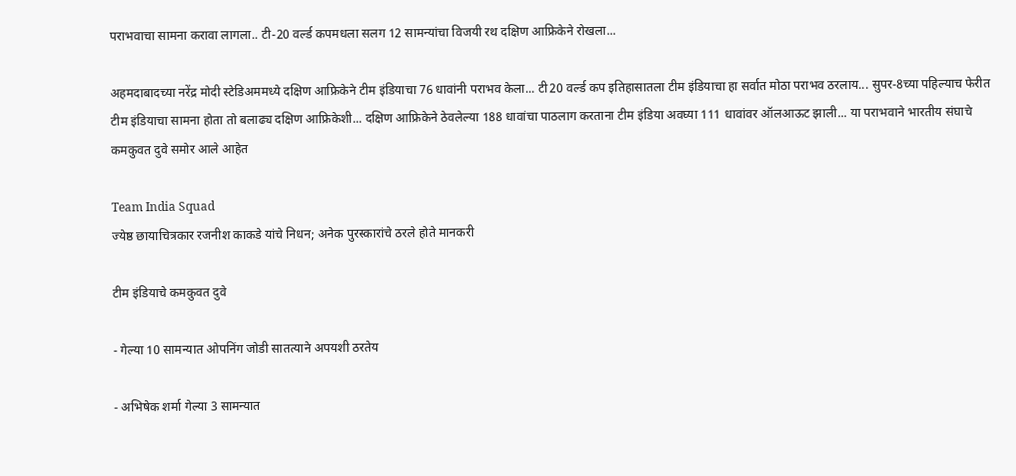पराभवाचा सामना करावा लागला.. टी-20 वर्ल्ड कपमधला सलग 12 सामन्यांचा विजयी रथ दक्षिण आफ्रिकेने रोखला...

अहमदाबादच्या नरेंद्र मोदी स्टेडिअममध्ये दक्षिण आफ्रिकेने टीम इंडियाचा 76 धावांनी पराभव केला... टी20 वर्ल्ड कप इतिहासातला टीम इंडियाचा हा सर्वात मोठा पराभव ठरलाय... सुपर-8च्या पहिल्याच फेरीत टीम इंडियाचा सामना होता तो बलाढ्य दक्षिण आफ्रिकेशी... दक्षिण आफ्रिकेने ठेवलेल्या 188 धावांचा पाठलाग करताना टीम इंडिया अवघ्या 111 धावांवर ऑलआऊट झाली... या पराभवाने भारतीय संघाचे कमकुवत दुवे समोर आले आहेत

Team India Squad
ज्येष्ठ छायाचित्रकार रजनीश काकडे यांचे निधन; अनेक पुरस्कारांचे ठरले होते मानकरी

टीम इंडियाचे कमकुवत दुवे

- गेल्या 10 सामन्यात ओपनिंग जोडी सातत्याने अपयशी ठरतेय

- अभिषेक शर्मा गेल्या 3 सामन्यात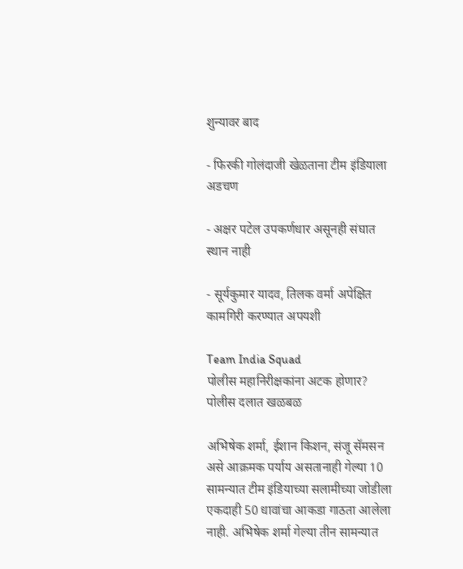शुन्यावर बाद

- फिरकी गोलंदाजी खेळताना टीम इंडियाला अडचण

- अक्षर पटेल उपकर्णधार असूनही संघात स्थान नाही

- सूर्यकुमार यादव, तिलक वर्मा अपेक्षित कामगिरी करण्यात अपयशी

Team India Squad
पोलीस महानिरीक्षकांना अटक होणार? पोलीस दलात खळबळ

अभिषेक शर्मा, ईशान किशन, संजू सॅमसन असे आक्रमक पर्याय असतानाही गेल्या 10 सामन्यात टीम इंडियाच्या सलामीच्या जोडीला एकदाही 50 धावांचा आकडा गाठता आलेला नाही. अभिषेक शर्मा गेल्या तीन सामन्यात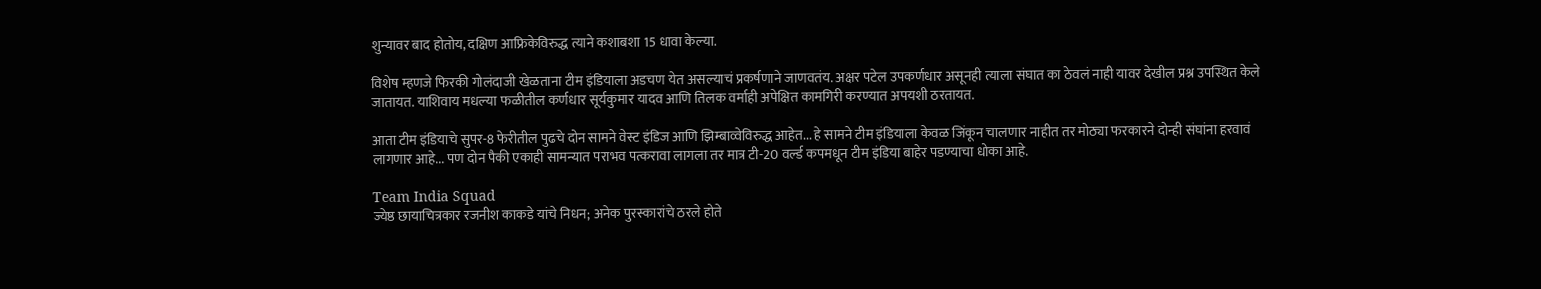शुन्यावर बाद होतोय, दक्षिण आफ्रिकेविरुद्ध त्याने कशाबशा 15 धावा केल्या.

विशेष म्हणजे फिरकी गोलंदाजी खेळताना टीम इंडियाला अडचण येत असल्याचं प्रकर्षणाने जाणवतंय. अक्षर पटेल उपकर्णधार असूनही त्याला संघात का ठेवलं नाही यावर देखील प्रश्न उपस्थित केले जातायत. याशिवाय मधल्या फळीतील कर्णधार सूर्यकुमार यादव आणि तिलक वर्माही अपेक्षित कामगिरी करण्यात अपयशी ठरतायत.

आता टीम इंडियाचे सुपर-8 फेरीतील पुढचे दोन सामने वेस्ट इंडिज आणि झिम्बाव्वेविरुद्ध आहेत... हे सामने टीम इंडियाला केवळ जिंकून चालणार नाहीत तर मोठ्या फरकारने दोन्ही संघांना हरवावं लागणार आहे... पण दोन पैकी एकाही सामन्यात पराभव पत्करावा लागला तर मात्र टी-20 वर्ल्ड कपमधून टीम इंडिया बाहेर पडण्याचा धोका आहे.

Team India Squad
ज्येष्ठ छायाचित्रकार रजनीश काकडे यांचे निधन; अनेक पुरस्कारांचे ठरले होते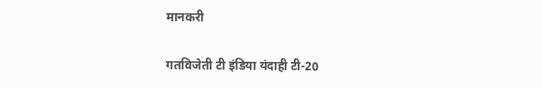मानकरी

गतविजेती टी इंडिया यंदाही टी-20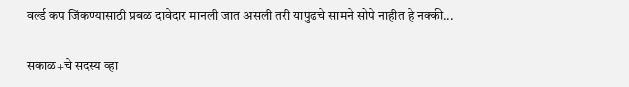वर्ल्ड कप जिंकण्यासाठी प्रबळ दावेदार मानली जात असली तरी यापुढचे सामने सोपे नाहीत हे नक्की...

सकाळ+चे सदस्य व्हा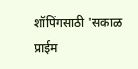शॉपिंगसाठी 'सकाळ प्राईम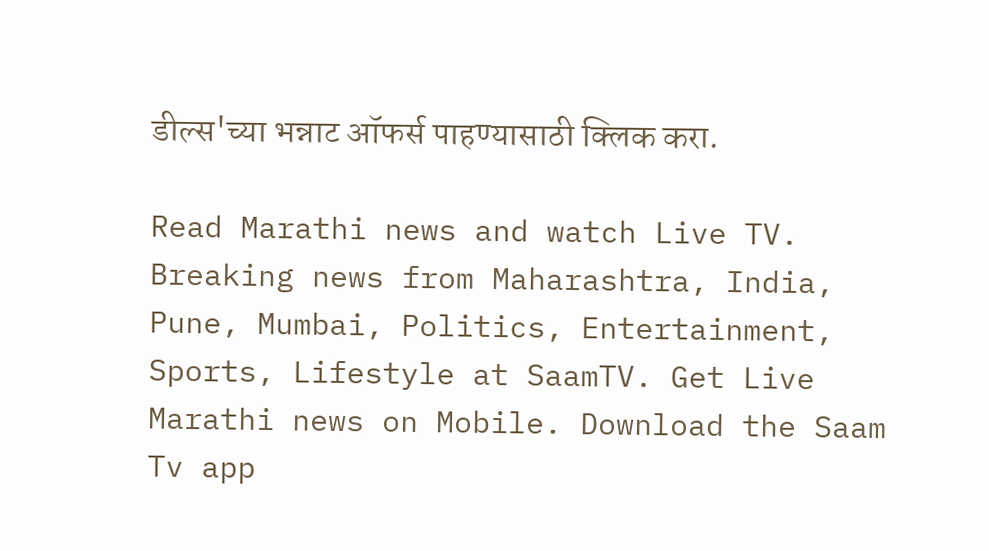डील्स'च्या भन्नाट ऑफर्स पाहण्यासाठी क्लिक करा.

Read Marathi news and watch Live TV. Breaking news from Maharashtra, India, Pune, Mumbai, Politics, Entertainment, Sports, Lifestyle at SaamTV. Get Live Marathi news on Mobile. Download the Saam Tv app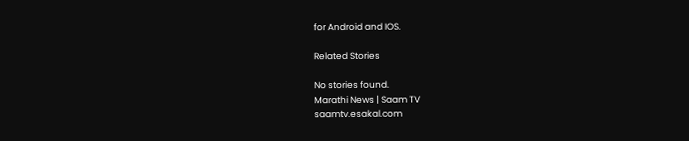for Android and IOS.

Related Stories

No stories found.
Marathi News | Saam TV
saamtv.esakal.com